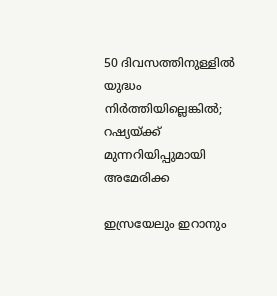50 ദിവസത്തിനുള്ളില്‍ യുദ്ധം നിര്‍ത്തിയില്ലെങ്കിൽ; റഷ്യയ്ക്ക് മുന്നറിയിപ്പുമായി അമേരിക്ക

ഇസ്രയേലും ഇറാനും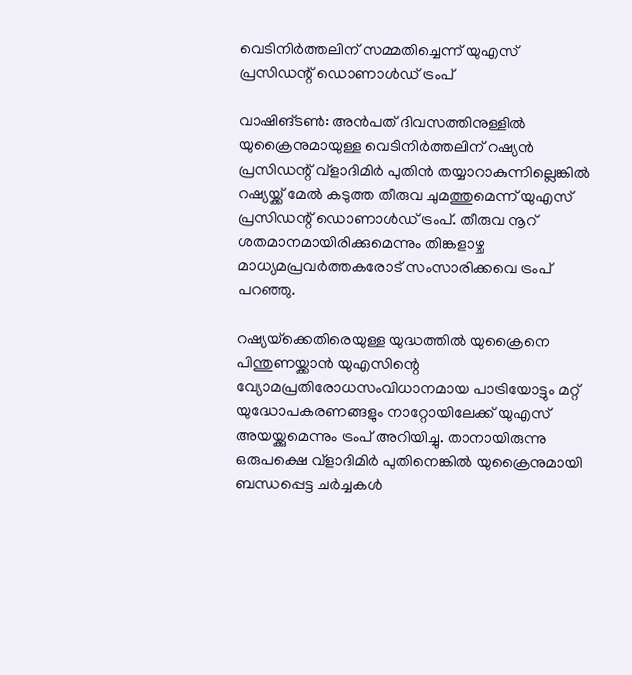വെടിനിര്‍ത്തലിന് സമ്മതിച്ചെന്ന് യുഎസ് പ്രസിഡന്റ്‌ ഡൊണാള്‍ഡ് ട്രംപ്

വാഷിങ്ടണ്‍: അന്‍പത് ദിവസത്തിനുള്ളില്‍ യുക്രൈനുമായുള്ള വെടിനിര്‍ത്തലിന് റഷ്യന്‍ പ്രസിഡന്റ് വ്‌ളാദിമിര്‍ പുതിന്‍ തയ്യാറാകുന്നില്ലെങ്കില്‍ റഷ്യയ്ക്ക് മേല്‍ കടുത്ത തീരുവ ചുമത്തുമെന്ന് യുഎസ് പ്രസിഡന്റ് ഡൊണാള്‍ഡ് ട്രംപ്. തീരുവ നൂറ് ശതമാനമായിരിക്കുമെന്നും തിങ്കളാഴ്ച മാധ്യമപ്രവര്‍ത്തകരോട് സംസാരിക്കവെ ട്രംപ് പറഞ്ഞു.

റഷ്യയ്‌ക്കെതിരെയുള്ള യുദ്ധത്തില്‍ യുക്രൈനെ പിന്തുണയ്ക്കാന്‍ യുഎസിന്റെ വ്യോമപ്രതിരോധസംവിധാനമായ പാട്രിയോട്ടും മറ്റ് യുദ്ധോപകരണങ്ങളും നാറ്റോയിലേക്ക് യുഎസ് അയയ്ക്കുമെന്നും ട്രംപ് അറിയിച്ചു. താനായിരുന്നു ഒരുപക്ഷെ വ്‌ളാദിമിര്‍ പുതിനെങ്കില്‍ യുക്രൈനുമായി ബന്ധപ്പെട്ട ചര്‍ച്ചകള്‍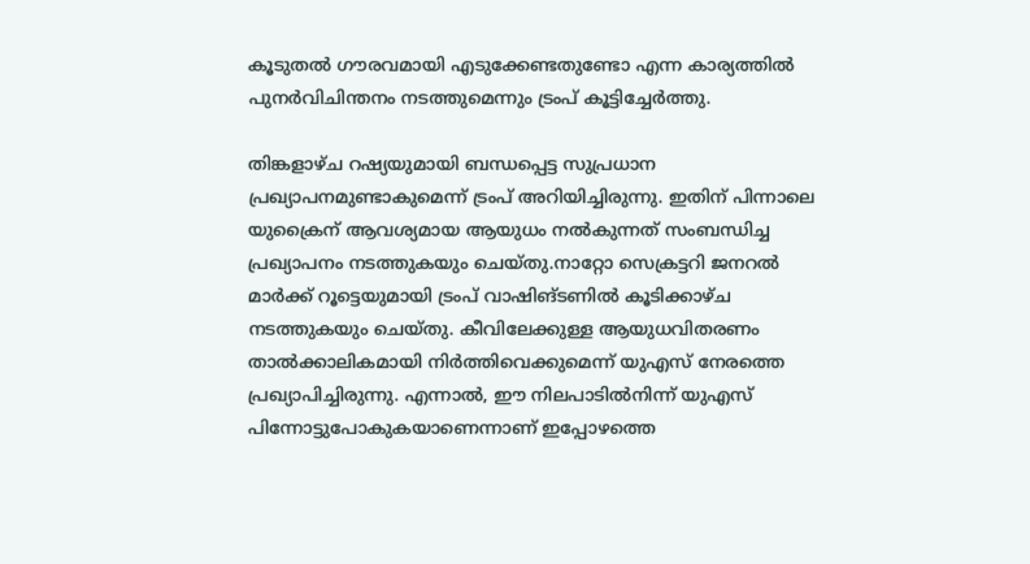കൂടുതല്‍ ഗൗരവമായി എടുക്കേണ്ടതുണ്ടോ എന്ന കാര്യത്തില്‍ പുനര്‍വിചിന്തനം നടത്തുമെന്നും ട്രംപ് കൂട്ടിച്ചേര്‍ത്തു.

തിങ്കളാഴ്ച റഷ്യയുമായി ബന്ധപ്പെട്ട സുപ്രധാന പ്രഖ്യാപനമുണ്ടാകുമെന്ന് ട്രംപ് അറിയിച്ചിരുന്നു. ഇതിന് പിന്നാലെ യുക്രൈന് ആവശ്യമായ ആയുധം നല്‍കുന്നത് സംബന്ധിച്ച പ്രഖ്യാപനം നടത്തുകയും ചെയ്തു.നാറ്റോ സെക്രട്ടറി ജനറല്‍ മാര്‍ക്ക് റൂട്ടെയുമായി ട്രംപ് വാഷിങ്ടണില്‍ കൂടിക്കാഴ്ച നടത്തുകയും ചെയ്തു. കീവിലേക്കുള്ള ആയുധവിതരണം താല്‍ക്കാലികമായി നിര്‍ത്തിവെക്കുമെന്ന് യുഎസ് നേരത്തെ പ്രഖ്യാപിച്ചിരുന്നു. എന്നാല്‍, ഈ നിലപാടില്‍നിന്ന് യുഎസ് പിന്നോട്ടുപോകുകയാണെന്നാണ് ഇപ്പോഴത്തെ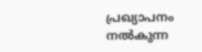പ്രഖ്യാപനം നല്‍കുന്ന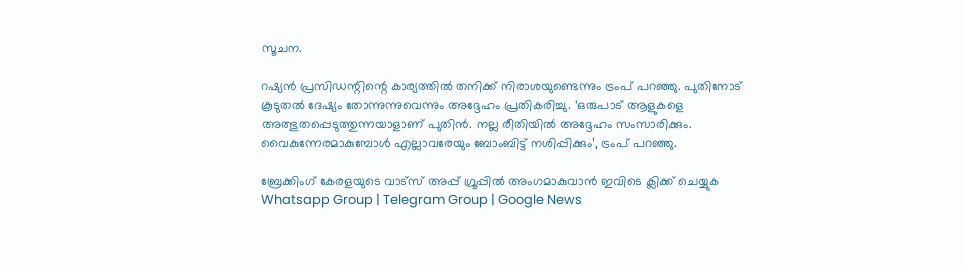സൂചന.

റഷ്യന്‍ പ്രസിഡന്റിന്റെ കാര്യത്തില്‍ തനിക്ക് നിരാശയുണ്ടെന്നും ട്രംപ് പറഞ്ഞു. പുതിനോട് കൂടുതല്‍ ദേഷ്യം തോന്നുന്നുവെന്നും അദ്ദേഹം പ്രതികരിച്ചു. ‘ഒരുപാട് ആളുകളെ അത്ഭുതപ്പെടുത്തുന്നയാളാണ് പുതിന്‍. നല്ല രീതിയില്‍ അദ്ദേഹം സംസാരിക്കും. വൈകുന്നേരമാകുമ്പോള്‍ എല്ലാവരേയും ബോംബിട്ട് നശിപ്പിക്കും’, ട്രംപ് പറഞ്ഞു.

ബ്രേക്കിംഗ് കേരളയുടെ വാട്സ് അപ്പ് ഗ്രൂപ്പിൽ അംഗമാകുവാൻ ഇവിടെ ക്ലിക്ക് ചെയ്യുക Whatsapp Group | Telegram Group | Google News